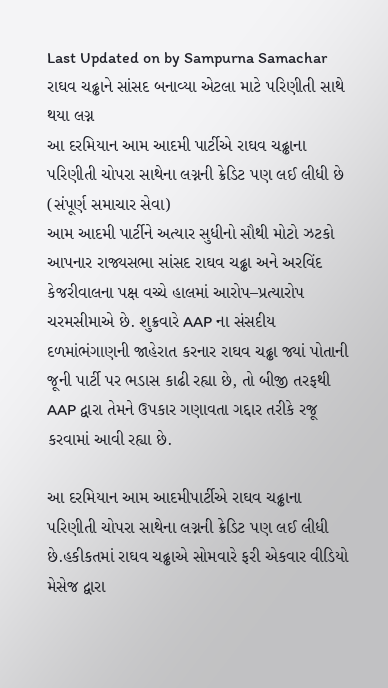Last Updated on by Sampurna Samachar
રાઘવ ચઢ્ઢાને સાંસદ બનાવ્યા એટલા માટે પરિણીતી સાથે થયા લગ્ન
આ દરમિયાન આમ આદમી પાર્ટીએ રાઘવ ચઢ્ઢાના પરિણીતી ચોપરા સાથેના લગ્નની ક્રેડિટ પણ લઈ લીધી છે
(સંપૂર્ણ સમાચાર સેવા)
આમ આદમી પાર્ટીને અત્યાર સુધીનો સૌથી મોટો ઝટકો આપનાર રાજ્યસભા સાંસદ રાઘવ ચઢ્ઢા અને અરવિંદ કેજરીવાલના પક્ષ વચ્ચે હાલમાં આરોપ–પ્રત્યારોપ ચરમસીમાએ છે. શુક્રવારે AAP ના સંસદીય દળમાંભંગાણની જાહેરાત કરનાર રાઘવ ચઢ્ઢા જ્યાં પોતાની જૂની પાર્ટી પર ભડાસ કાઢી રહ્યા છે, તો બીજી તરફથી AAP દ્વારા તેમને ઉપકાર ગણાવતા ગદ્દાર તરીકે રજૂ કરવામાં આવી રહ્યા છે.

આ દરમિયાન આમ આદમીપાર્ટીએ રાઘવ ચઢ્ઢાના પરિણીતી ચોપરા સાથેના લગ્નની ક્રેડિટ પણ લઈ લીધી છે.હકીકતમાં રાઘવ ચઢ્ઢાએ સોમવારે ફરી એકવાર વીડિયો મેસેજ દ્વારા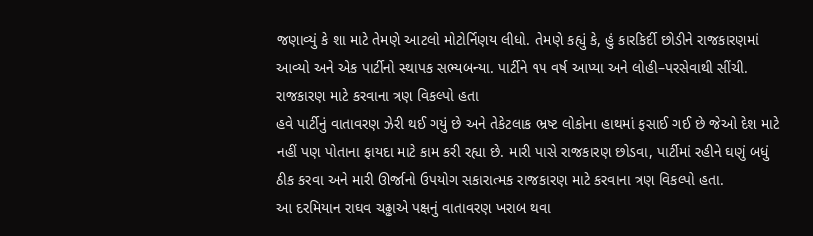જણાવ્યું કે શા માટે તેમણે આટલો મોટોર્નિણય લીધો. તેમણે કહ્યું કે, હું કારકિર્દી છોડીને રાજકારણમાં આવ્યો અને એક પાર્ટીનો સ્થાપક સભ્યબન્યા. પાર્ટીને ૧૫ વર્ષ આપ્યા અને લોહી–પરસેવાથી સીંચી.
રાજકારણ માટે કરવાના ત્રણ વિકલ્પો હતા
હવે પાર્ટીનું વાતાવરણ ઝેરી થઈ ગયું છે અને તેકેટલાક ભ્રષ્ટ લોકોના હાથમાં ફસાઈ ગઈ છે જેઓ દેશ માટે નહીં પણ પોતાના ફાયદા માટે કામ કરી રહ્યા છે. મારી પાસે રાજકારણ છોડવા, પાર્ટીમાં રહીને ઘણું બધું ઠીક કરવા અને મારી ઊર્જાનો ઉપયોગ સકારાત્મક રાજકારણ માટે કરવાના ત્રણ વિકલ્પો હતા.
આ દરમિયાન રાઘવ ચઢ્ઢાએ પક્ષનું વાતાવરણ ખરાબ થવા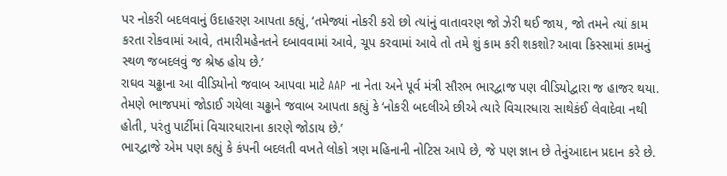પર નોકરી બદલવાનું ઉદાહરણ આપતા કહ્યું, ‘તમેજ્યાં નોકરી કરો છો ત્યાંનું વાતાવરણ જો ઝેરી થઈ જાય, જો તમને ત્યાં કામ કરતા રોકવામાં આવે, તમારીમહેનતને દબાવવામાં આવે, ચૂપ કરવામાં આવે તો તમે શું કામ કરી શકશો? આવા કિસ્સામાં કામનું સ્થળ જબદલવું જ શ્રેષ્ઠ હોય છે.’
રાઘવ ચઢ્ઢાના આ વીડિયોનો જવાબ આપવા માટે AAP ના નેતા અને પૂર્વ મંત્રી સૌરભ ભારદ્વાજ પણ વીડિયોદ્વારા જ હાજર થયા.
તેમણે ભાજપમાં જોડાઈ ગયેલા ચઢ્ઢાને જવાબ આપતા કહ્યું કે ‘નોકરી બદલીએ છીએ ત્યારે વિચારધારા સાથેકંઈ લેવાદેવા નથી હોતી, પરંતુ પાર્ટીમાં વિચારધારાના કારણે જોડાય છે.’
ભારદ્વાજે એમ પણ કહ્યું કે કંપની બદલતી વખતે લોકો ત્રણ મહિનાની નોટિસ આપે છે, જે પણ જ્ઞાન છે તેનુંઆદાન પ્રદાન કરે છે.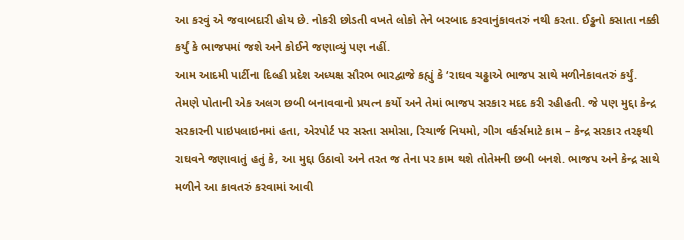આ કરવું એ જવાબદારી હોય છે. નોકરી છોડતી વખતે લોકો તેને બરબાદ કરવાનુંકાવતરું નથી કરતા. ઈડ્ઢનો કસાતા નક્કી કર્યું કે ભાજપમાં જશે અને કોઈને જણાવ્યું પણ નહીં.
આમ આદમી પાર્ટીના દિલ્હી પ્રદેશ અધ્યક્ષ સૌરભ ભારદ્વાજે કહ્યું કે ‘રાઘવ ચઢ્ઢાએ ભાજપ સાથે મળીનેકાવતરું કર્યું. તેમણે પોતાની એક અલગ છબી બનાવવાનો પ્રયત્ન કર્યો અને તેમાં ભાજપ સરકાર મદદ કરી રહીહતી. જે પણ મુદ્દા કેન્દ્ર સરકારની પાઇપલાઇનમાં હતા, એરપોર્ટ પર સસ્તા સમોસા, રિચાર્જ નિયમો, ગીગ વર્કર્સમાટે કામ – કેન્દ્ર સરકાર તરફથી રાઘવને જણાવાતું હતું કે, આ મુદ્દા ઉઠાવો અને તરત જ તેના પર કામ થશે તોતેમની છબી બનશે. ભાજપ અને કેન્દ્ર સાથે મળીને આ કાવતરું કરવામાં આવી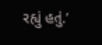રહ્યું હતું.’